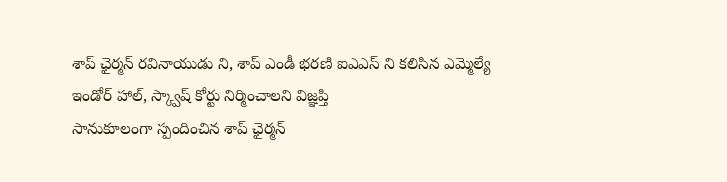శాప్ ఛైర్మన్ రవినాయుడు ని, శాప్ ఎండీ భరణి ఐఎఎస్ ని కలిసిన ఎమ్మెల్యే
ఇండోర్ హాల్, స్క్వాష్ కోర్టు నిర్మించాలని విజ్ఞప్తి
సానుకూలంగా స్పందించిన శాప్ ఛైర్మన్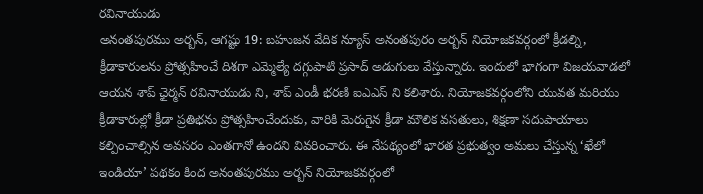రవినాయుడు
అనంతపురము అర్బన్, ఆగష్టు 19: బహుజన వేదిక న్యూస్ అనంతపురం అర్బన్ నియోజకవర్గంలో క్రీడల్ని, క్రీడాకారులను ప్రోత్సహించే దిశగా ఎమ్మెల్యే దగ్గుపాటి ప్రసాద్ అడుగులు వేస్తున్నారు. ఇందులో భాగంగా విజయవాడలో ఆయన శాప్ ఛైర్మన్ రవినాయుడు ని, శాప్ ఎండీ భరణి ఐఎఎస్ ని కలిశారు. నియోజకవర్గంలోని యువత మరియు క్రీడాకారుల్లో క్రీడా ప్రతిభను ప్రోత్సహించేందుకు, వారికి మెరుగైన క్రీడా మౌలిక వసతులు, శిక్షణా సదుపాయాలు కల్పించాల్సిన అవసరం ఎంతగానో ఉందని వివరించారు. ఈ నేపథ్యంలో భారత ప్రభుత్వం అమలు చేస్తున్న ‘ఖేలో ఇండియా’ పథకం కింద అనంతపురము అర్బన్ నియోజకవర్గంలో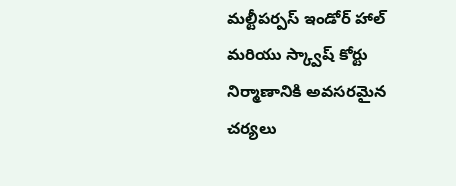మల్టీపర్పస్ ఇండోర్ హాల్ మరియు స్క్వాష్ కోర్టు నిర్మాణానికి అవసరమైన చర్యలు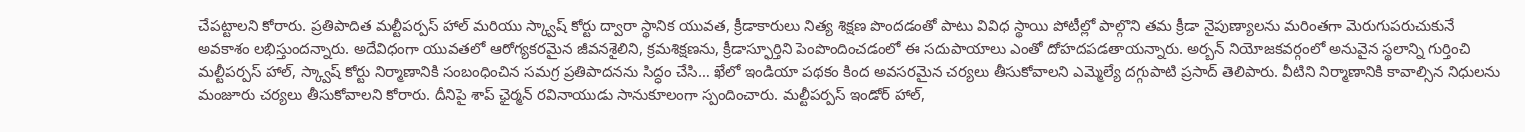చేపట్టాలని కోరారు. ప్రతిపాదిత మల్టీపర్పస్ హాల్ మరియు స్క్వాష్ కోర్టు ద్వారా స్థానిక యువత, క్రీడాకారులు నిత్య శిక్షణ పొందడంతో పాటు వివిధ స్థాయి పోటీల్లో పాల్గొని తమ క్రీడా నైపుణ్యాలను మరింతగా మెరుగుపరుచుకునే అవకాశం లభిస్తుందన్నారు. అదేవిధంగా యువతలో ఆరోగ్యకరమైన జీవనశైలిని, క్రమశిక్షణను, క్రీడాస్ఫూర్తిని పెంపొందించడంలో ఈ సదుపాయాలు ఎంతో దోహదపడతాయన్నారు. అర్బన్ నియోజకవర్గంలో అనువైన స్థలాన్ని గుర్తించి మల్టీపర్పస్ హాల్, స్క్వాష్ కోర్టు నిర్మాణానికి సంబంధించిన సమగ్ర ప్రతిపాదనను సిద్ధం చేసి… ఖేలో ఇండియా పథకం కింద అవసరమైన చర్యలు తీసుకోవాలని ఎమ్మెల్యే దగ్గుపాటి ప్రసాద్ తెలిపారు. వీటిని నిర్మాణానికి కావాల్సిన నిధులను మంజూరు చర్యలు తీసుకోవాలని కోరారు. దీనిపై శాప్ ఛైర్మన్ రవినాయుడు సానుకూలంగా స్పందించారు. మల్టీపర్పస్ ఇండోర్ హాల్,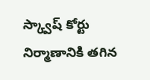స్క్వాష్ కోర్టు నిర్మాణానికి తగిన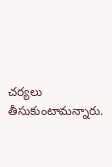చర్యలు తీసుకుంటామన్నారు.